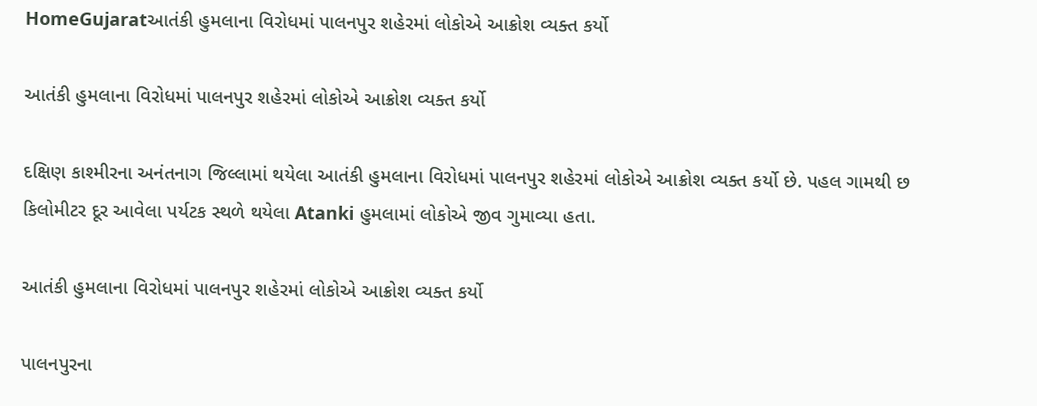HomeGujaratઆતંકી હુમલાના વિરોધમાં પાલનપુર શહેરમાં લોકોએ આક્રોશ વ્યક્ત કર્યો

આતંકી હુમલાના વિરોધમાં પાલનપુર શહેરમાં લોકોએ આક્રોશ વ્યક્ત કર્યો

દક્ષિણ કાશ્મીરના અનંતનાગ જિલ્લામાં થયેલા આતંકી હુમલાના વિરોધમાં પાલનપુર શહેરમાં લોકોએ આક્રોશ વ્યક્ત કર્યો છે. પહલ ગામથી છ કિલોમીટર દૂર આવેલા પર્યટક સ્થળે થયેલા Atanki હુમલામાં લોકોએ જીવ ગુમાવ્યા હતા.

આતંકી હુમલાના વિરોધમાં પાલનપુર શહેરમાં લોકોએ આક્રોશ વ્યક્ત કર્યો

પાલનપુરના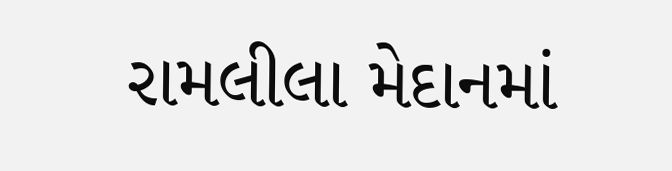રામલીલા મેદાનમાં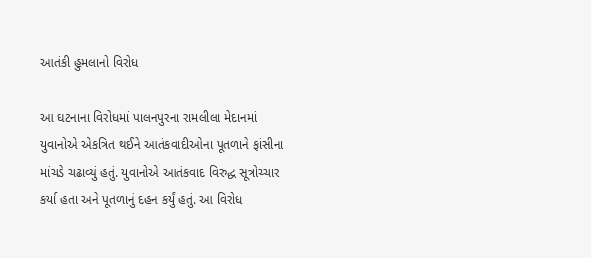આતંકી હુમલાનો વિરોધ

આ ઘટનાના વિરોધમાં પાલનપુરના રામલીલા મેદાનમાં યુવાનોએ એકત્રિત થઈને આતંકવાદીઓના પૂતળાને ફાંસીના માંચડે ચઢાવ્યું હતું. યુવાનોએ આતંકવાદ વિરુદ્ધ સૂત્રોચ્ચાર કર્યા હતા અને પૂતળાનું દહન કર્યું હતું. આ વિરોધ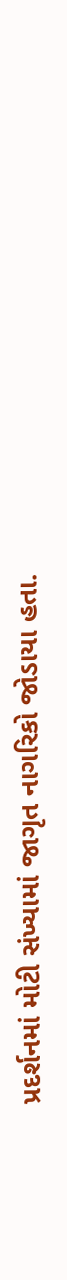પ્રદર્શનમાં મોટી સંખ્યામાં જાગૃત નાગરિકો જોડાયા હતા.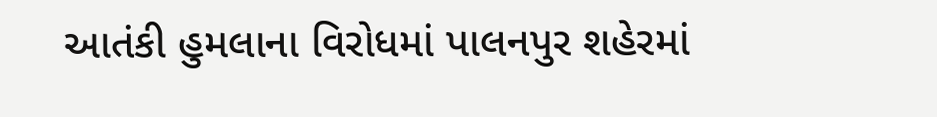આતંકી હુમલાના વિરોધમાં પાલનપુર શહેરમાં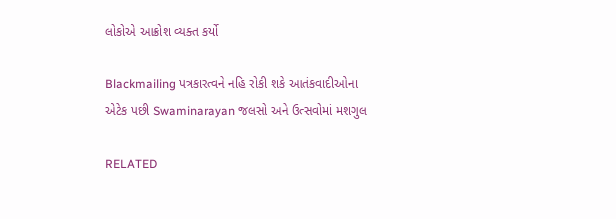લોકોએ આક્રોશ વ્યક્ત કર્યો

Blackmailing પત્રકારત્વને નહિ રોકી શકે આતંકવાદીઓના એટેક પછી Swaminarayan જલસો અને ઉત્સવોમાં મશગુલ

RELATED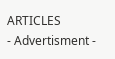ARTICLES
- Advertisment -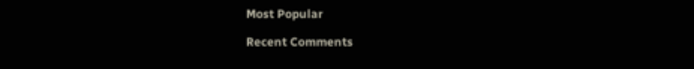Most Popular

Recent Comments